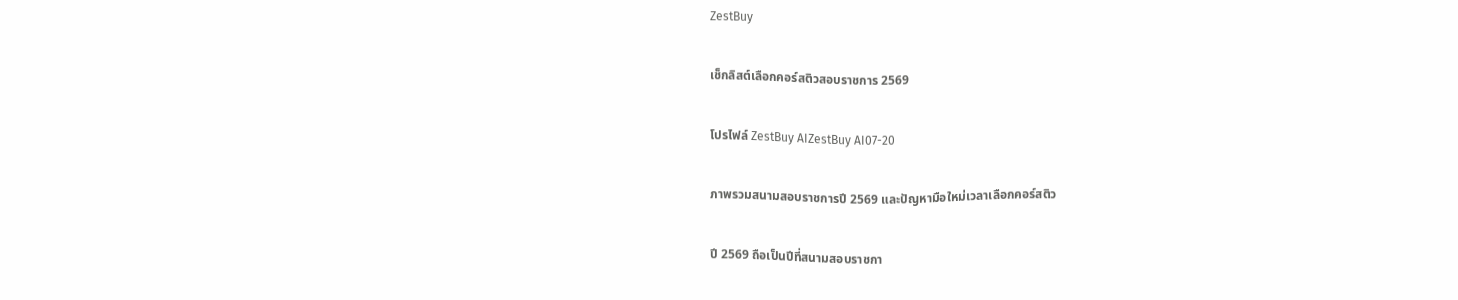ZestBuy

เช็กลิสต์เลือกคอร์สติวสอบราชการ 2569

โปรไฟล์ ZestBuy AIZestBuy AI07-20

ภาพรวมสนามสอบราชการปี 2569 และปัญหามือใหม่เวลาเลือกคอร์สติว

ปี 2569 ถือเป็นปีที่สนามสอบราชกา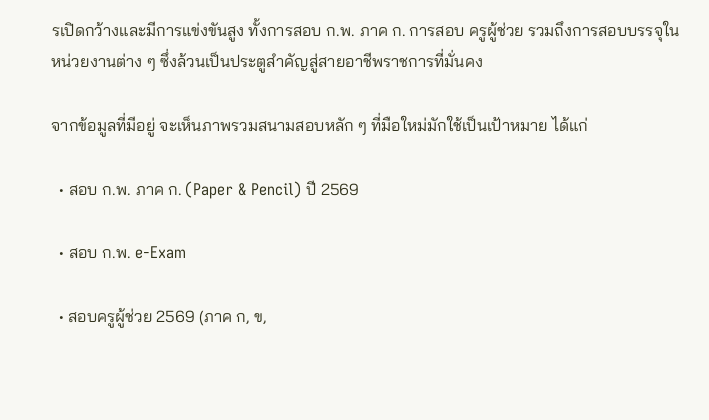รเปิดกว้างและมีการแข่งขันสูง ทั้งการสอบ ก.พ. ภาค ก. การสอบ ครูผู้ช่วย รวมถึงการสอบบรรจุในหน่วยงานต่าง ๆ ซึ่งล้วนเป็นประตูสำคัญสู่สายอาชีพราชการที่มั่นคง

จากข้อมูลที่มีอยู่ จะเห็นภาพรวมสนามสอบหลัก ๆ ที่มือใหม่มักใช้เป็นเป้าหมาย ได้แก่

  • สอบ ก.พ. ภาค ก. (Paper & Pencil) ปี 2569

  • สอบ ก.พ. e-Exam

  • สอบครูผู้ช่วย 2569 (ภาค ก, ข,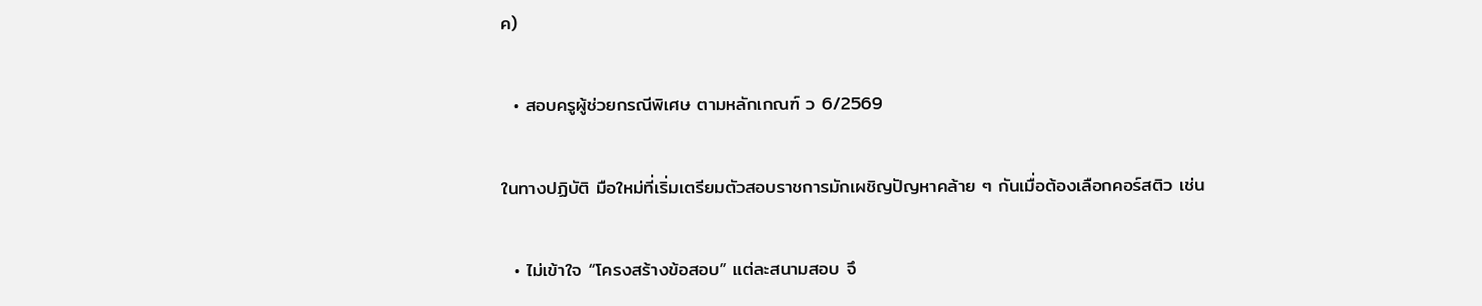ค)

  • สอบครูผู้ช่วยกรณีพิเศษ ตามหลักเกณฑ์ ว 6/2569

ในทางปฏิบัติ มือใหม่ที่เริ่มเตรียมตัวสอบราชการมักเผชิญปัญหาคล้าย ๆ กันเมื่อต้องเลือกคอร์สติว เช่น

  • ไม่เข้าใจ “โครงสร้างข้อสอบ” แต่ละสนามสอบ จึ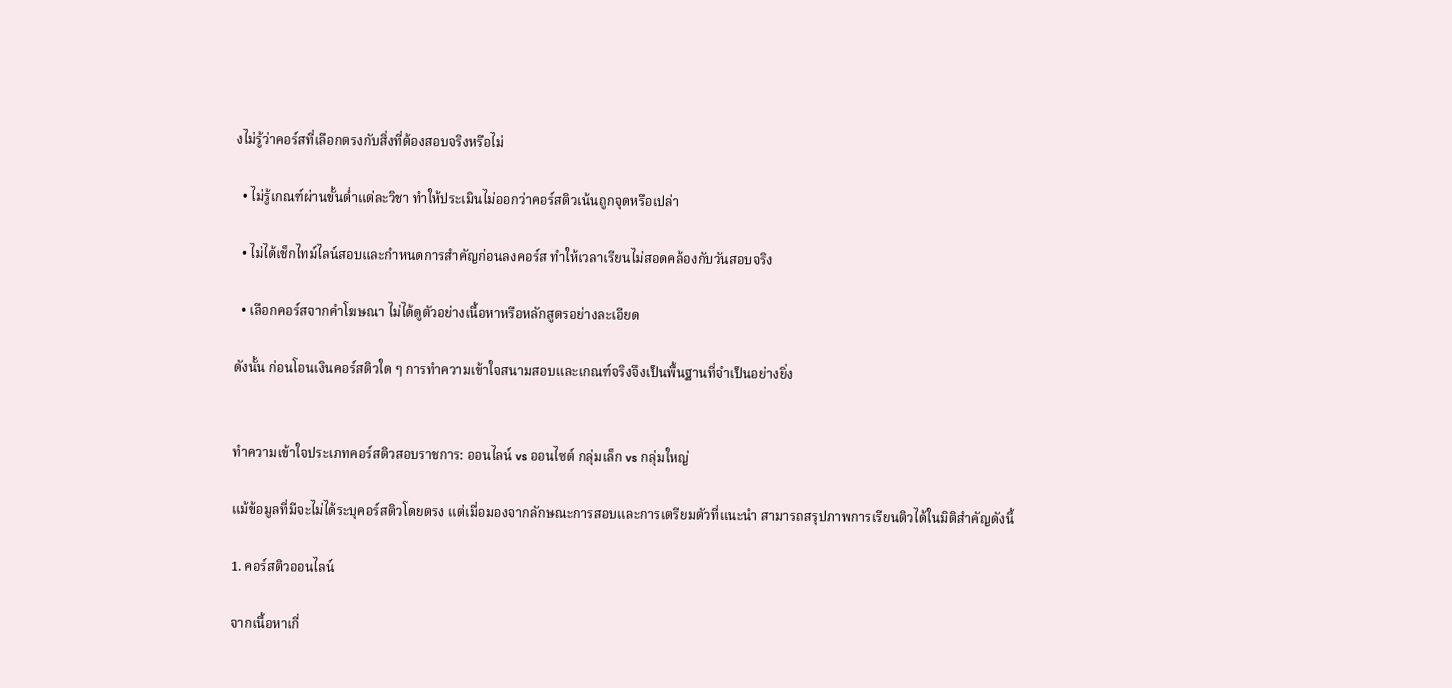งไม่รู้ว่าคอร์สที่เลือกตรงกับสิ่งที่ต้องสอบจริงหรือไม่

  • ไม่รู้เกณฑ์ผ่านขั้นต่ำแต่ละวิชา ทำให้ประเมินไม่ออกว่าคอร์สติวเน้นถูกจุดหรือเปล่า

  • ไม่ได้เช็กไทม์ไลน์สอบและกำหนดการสำคัญก่อนลงคอร์ส ทำให้เวลาเรียนไม่สอดคล้องกับวันสอบจริง

  • เลือกคอร์สจากคำโฆษณา ไม่ได้ดูตัวอย่างเนื้อหาหรือหลักสูตรอย่างละเอียด

ดังนั้น ก่อนโอนเงินคอร์สติวใด ๆ การทำความเข้าใจสนามสอบและเกณฑ์จริงจึงเป็นพื้นฐานที่จำเป็นอย่างยิ่ง


ทำความเข้าใจประเภทคอร์สติวสอบราชการ: ออนไลน์ vs ออนไซต์ กลุ่มเล็ก vs กลุ่มใหญ่

แม้ข้อมูลที่มีจะไม่ได้ระบุคอร์สติวโดยตรง แต่เมื่อมองจากลักษณะการสอบและการเตรียมตัวที่แนะนำ สามารถสรุปภาพการเรียนติวได้ในมิติสำคัญดังนี้

1. คอร์สติวออนไลน์

จากเนื้อหาเกี่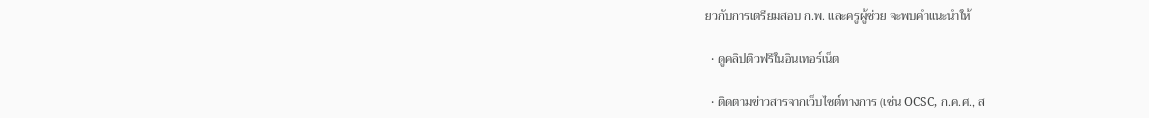ยวกับการเตรียมสอบ ก.พ. และครูผู้ช่วย จะพบคำแนะนำให้

  • ดูคลิปติวฟรีในอินเทอร์เน็ต

  • ติดตามข่าวสารจากเว็บไซต์ทางการ (เช่น OCSC, ก.ค.ศ., ส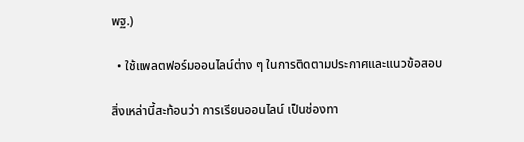พฐ.)

  • ใช้แพลตฟอร์มออนไลน์ต่าง ๆ ในการติดตามประกาศและแนวข้อสอบ

สิ่งเหล่านี้สะท้อนว่า การเรียนออนไลน์ เป็นช่องทา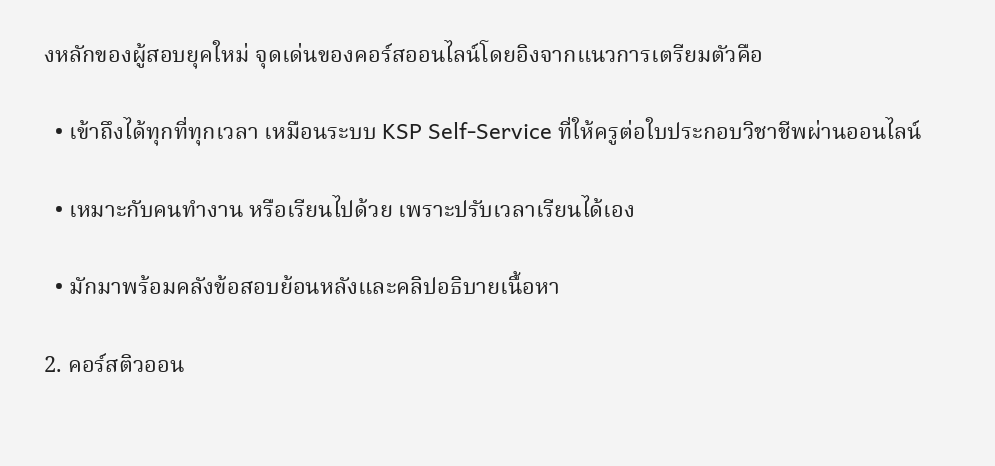งหลักของผู้สอบยุคใหม่ จุดเด่นของคอร์สออนไลน์โดยอิงจากแนวการเตรียมตัวคือ

  • เข้าถึงได้ทุกที่ทุกเวลา เหมือนระบบ KSP Self-Service ที่ให้ครูต่อใบประกอบวิชาชีพผ่านออนไลน์

  • เหมาะกับคนทำงาน หรือเรียนไปด้วย เพราะปรับเวลาเรียนได้เอง

  • มักมาพร้อมคลังข้อสอบย้อนหลังและคลิปอธิบายเนื้อหา

2. คอร์สติวออน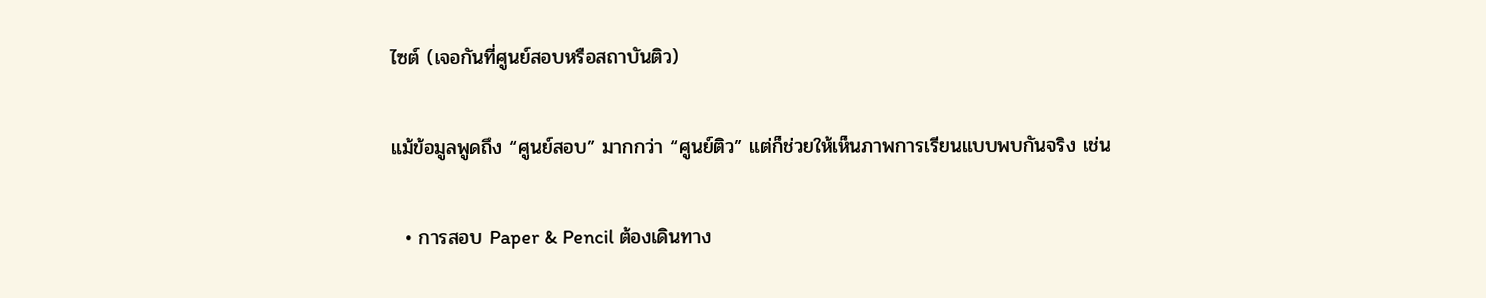ไซต์ (เจอกันที่ศูนย์สอบหรือสถาบันติว)

แม้ข้อมูลพูดถึง “ศูนย์สอบ” มากกว่า “ศูนย์ติว” แต่ก็ช่วยให้เห็นภาพการเรียนแบบพบกันจริง เช่น

  • การสอบ Paper & Pencil ต้องเดินทาง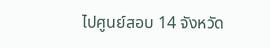ไปศูนย์สอบ 14 จังหวัด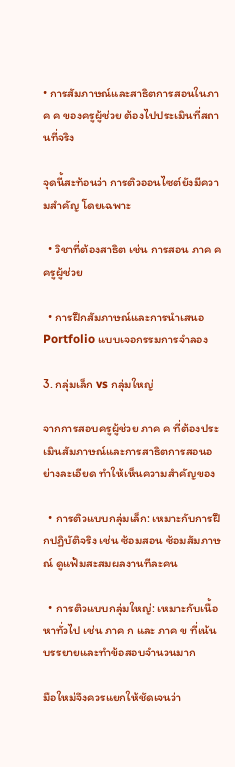• การสัมภาษณ์และสาธิตการสอนในภาค ค ของครูผู้ช่วย ต้องไปประเมินที่สถานที่จริง

จุดนี้สะท้อนว่า การติวออนไซต์ยังมีความสำคัญ โดยเฉพาะ

  • วิชาที่ต้องสาธิต เช่น การสอน ภาค ค ครูผู้ช่วย

  • การฝึกสัมภาษณ์และการนำเสนอ Portfolio แบบเจอกรรมการจำลอง

3. กลุ่มเล็ก vs กลุ่มใหญ่

จากการสอบครูผู้ช่วย ภาค ค ที่ต้องประเมินสัมภาษณ์และการสาธิตการสอนอย่างละเอียด ทำให้เห็นความสำคัญของ

  • การติวแบบกลุ่มเล็ก: เหมาะกับการฝึกปฏิบัติจริง เช่น ซ้อมสอน ซ้อมสัมภาษณ์ ดูแฟ้มสะสมผลงานทีละคน

  • การติวแบบกลุ่มใหญ่: เหมาะกับเนื้อหาทั่วไป เช่น ภาค ก และ ภาค ข ที่เน้นบรรยายและทำข้อสอบจำนวนมาก

มือใหม่จึงควรแยกให้ชัดเจนว่า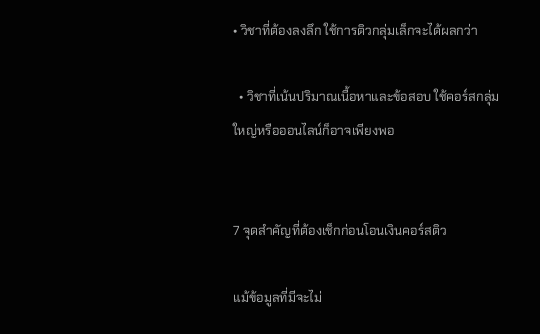• วิชาที่ต้องลงลึก ใช้การติวกลุ่มเล็กจะได้ผลกว่า

  • วิชาที่เน้นปริมาณเนื้อหาและข้อสอบ ใช้คอร์สกลุ่มใหญ่หรือออนไลน์ก็อาจเพียงพอ


7 จุดสำคัญที่ต้องเช็กก่อนโอนเงินคอร์สติว

แม้ข้อมูลที่มีจะไม่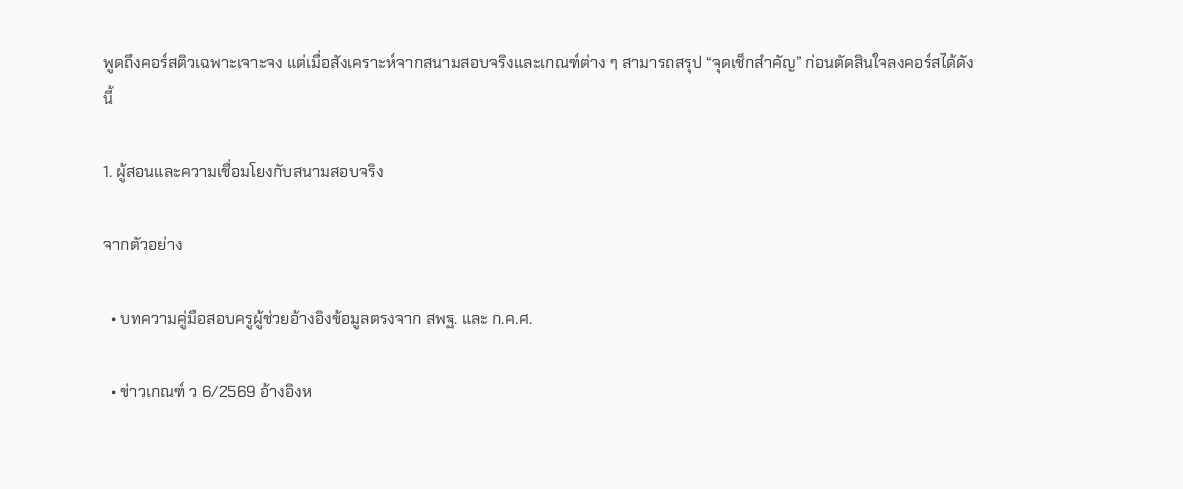พูดถึงคอร์สติวเฉพาะเจาะจง แต่เมื่อสังเคราะห์จากสนามสอบจริงและเกณฑ์ต่าง ๆ สามารถสรุป “จุดเช็กสำคัญ” ก่อนตัดสินใจลงคอร์สได้ดังนี้

1. ผู้สอนและความเชื่อมโยงกับสนามสอบจริง

จากตัวอย่าง

  • บทความคู่มือสอบครูผู้ช่วยอ้างอิงข้อมูลตรงจาก สพฐ. และ ก.ค.ศ.

  • ข่าวเกณฑ์ ว 6/2569 อ้างอิงห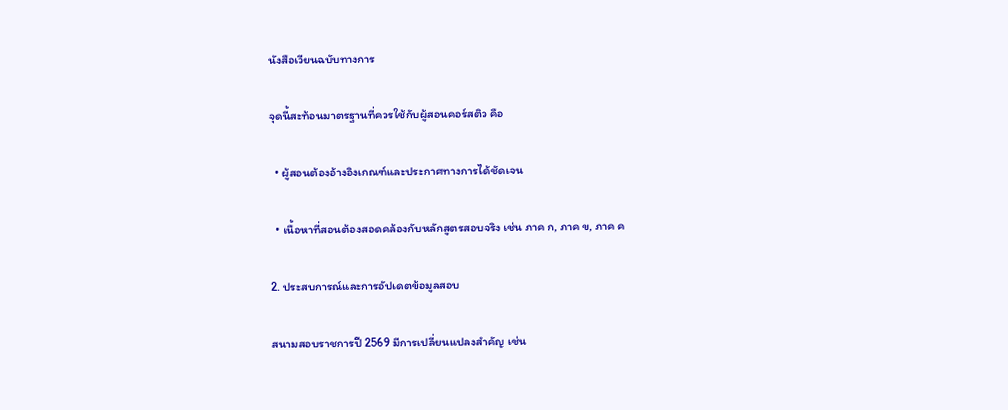นังสือเวียนฉบับทางการ

จุดนี้สะท้อนมาตรฐานที่ควรใช้กับผู้สอนคอร์สติว คือ

  • ผู้สอนต้องอ้างอิงเกณฑ์และประกาศทางการได้ชัดเจน

  • เนื้อหาที่สอนต้องสอดคล้องกับหลักสูตรสอบจริง เช่น ภาค ก, ภาค ข, ภาค ค

2. ประสบการณ์และการอัปเดตข้อมูลสอบ

สนามสอบราชการปี 2569 มีการเปลี่ยนแปลงสำคัญ เช่น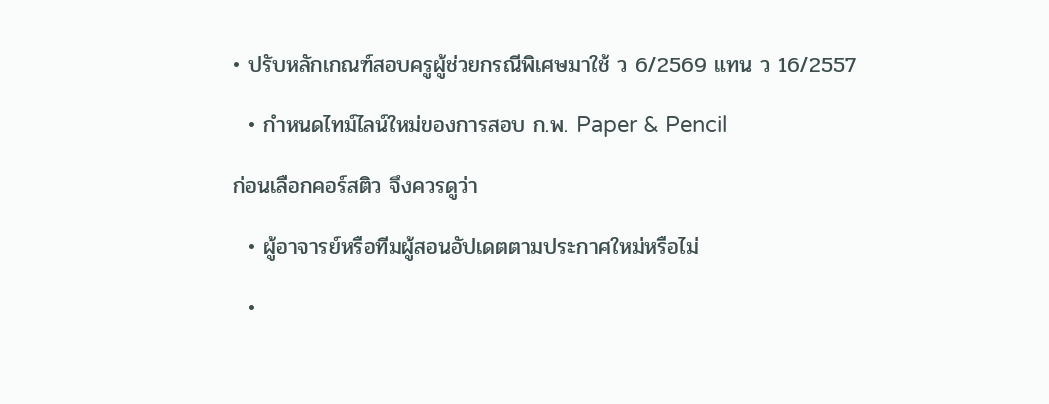• ปรับหลักเกณฑ์สอบครูผู้ช่วยกรณีพิเศษมาใช้ ว 6/2569 แทน ว 16/2557

  • กำหนดไทม์ไลน์ใหม่ของการสอบ ก.พ. Paper & Pencil

ก่อนเลือกคอร์สติว จึงควรดูว่า

  • ผู้อาจารย์หรือทีมผู้สอนอัปเดตตามประกาศใหม่หรือไม่

  •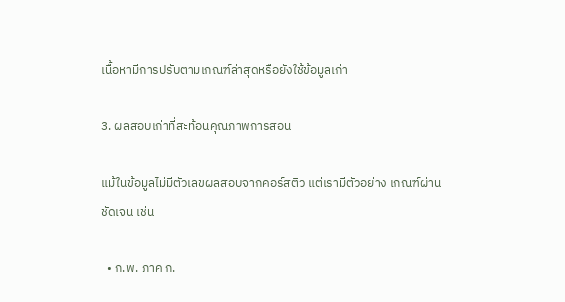เนื้อหามีการปรับตามเกณฑ์ล่าสุดหรือยังใช้ข้อมูลเก่า

3. ผลสอบเก่าที่สะท้อนคุณภาพการสอน

แม้ในข้อมูลไม่มีตัวเลขผลสอบจากคอร์สติว แต่เรามีตัวอย่าง เกณฑ์ผ่าน ชัดเจน เช่น

  • ก.พ. ภาค ก.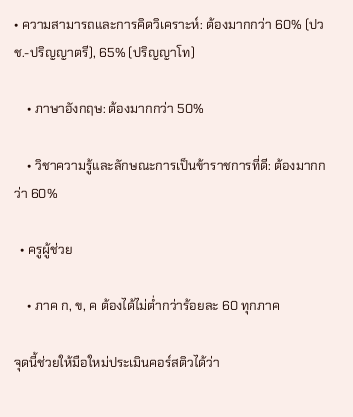• ความสามารถและการคิดวิเคราะห์: ต้องมากกว่า 60% (ปวช.-ปริญญาตรี), 65% (ปริญญาโท)

    • ภาษาอังกฤษ: ต้องมากกว่า 50%

    • วิชาความรู้และลักษณะการเป็นข้าราชการที่ดี: ต้องมากกว่า 60%

  • ครูผู้ช่วย

    • ภาค ก, ข, ค ต้องได้ไม่ต่ำกว่าร้อยละ 60 ทุกภาค

จุดนี้ช่วยให้มือใหม่ประเมินคอร์สติวได้ว่า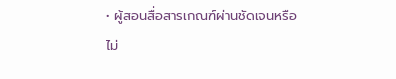• ผู้สอนสื่อสารเกณฑ์ผ่านชัดเจนหรือไม่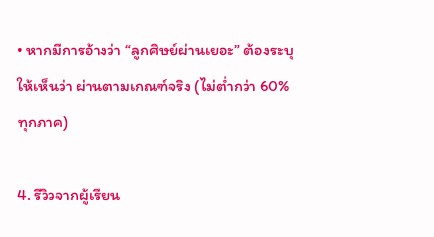• หากมีการอ้างว่า “ลูกศิษย์ผ่านเยอะ” ต้องระบุให้เห็นว่า ผ่านตามเกณฑ์จริง (ไม่ต่ำกว่า 60% ทุกภาค)

4. รีวิวจากผู้เรียน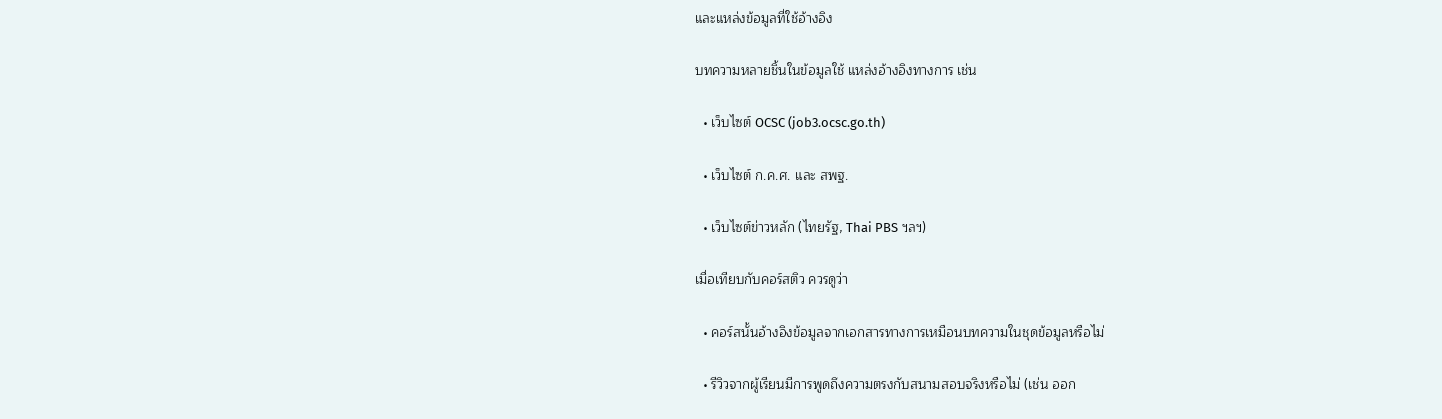และแหล่งข้อมูลที่ใช้อ้างอิง

บทความหลายชิ้นในข้อมูลใช้ แหล่งอ้างอิงทางการ เช่น

  • เว็บไซต์ OCSC (job3.ocsc.go.th)

  • เว็บไซต์ ก.ค.ศ. และ สพฐ.

  • เว็บไซต์ข่าวหลัก (ไทยรัฐ, Thai PBS ฯลฯ)

เมื่อเทียบกับคอร์สติว ควรดูว่า

  • คอร์สนั้นอ้างอิงข้อมูลจากเอกสารทางการเหมือนบทความในชุดข้อมูลหรือไม่

  • รีวิวจากผู้เรียนมีการพูดถึงความตรงกับสนามสอบจริงหรือไม่ (เช่น ออก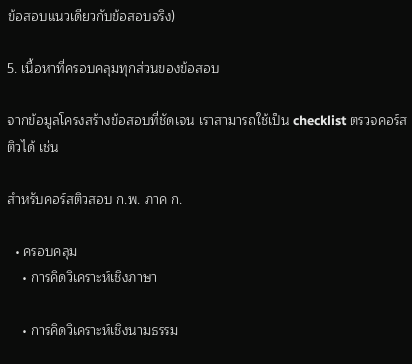ข้อสอบแนวเดียวกับข้อสอบจริง)

5. เนื้อหาที่ครอบคลุมทุกส่วนของข้อสอบ

จากข้อมูลโครงสร้างข้อสอบที่ชัดเจน เราสามารถใช้เป็น checklist ตรวจคอร์สติวได้ เช่น

สำหรับคอร์สติวสอบ ก.พ. ภาค ก.

  • ครอบคลุม
    • การคิดวิเคราะห์เชิงภาษา

    • การคิดวิเคราะห์เชิงนามธรรม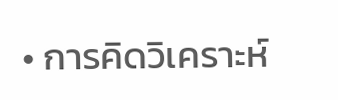• การคิดวิเคราะห์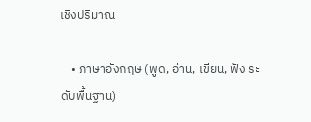เชิงปริมาณ

    • ภาษาอังกฤษ (พูด, อ่าน, เขียน, ฟัง ระดับพื้นฐาน)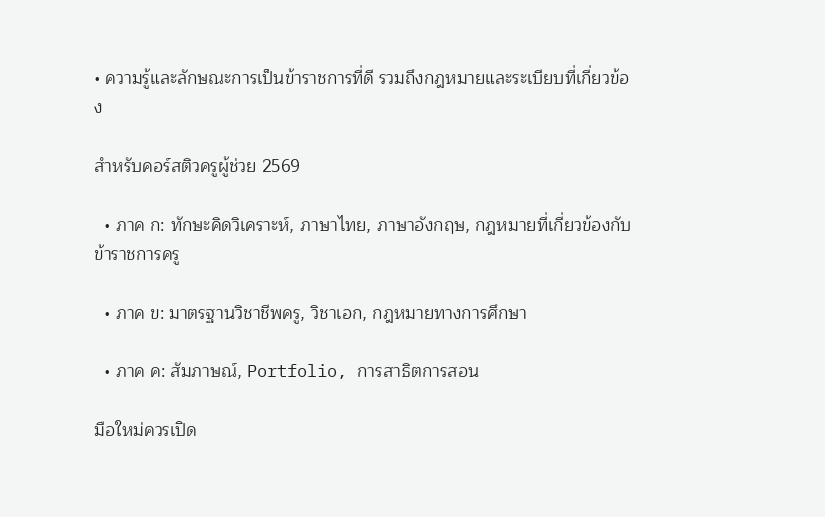• ความรู้และลักษณะการเป็นข้าราชการที่ดี รวมถึงกฎหมายและระเบียบที่เกี่ยวข้อง

สำหรับคอร์สติวครูผู้ช่วย 2569

  • ภาค ก: ทักษะคิดวิเคราะห์, ภาษาไทย, ภาษาอังกฤษ, กฎหมายที่เกี่ยวข้องกับข้าราชการครู

  • ภาค ข: มาตรฐานวิชาชีพครู, วิชาเอก, กฎหมายทางการศึกษา

  • ภาค ค: สัมภาษณ์, Portfolio, การสาธิตการสอน

มือใหม่ควรเปิด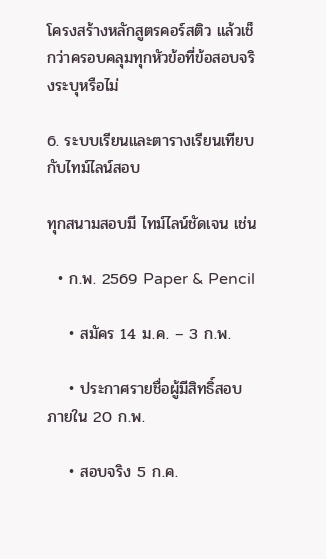โครงสร้างหลักสูตรคอร์สติว แล้วเช็กว่าครอบคลุมทุกหัวข้อที่ข้อสอบจริงระบุหรือไม่

6. ระบบเรียนและตารางเรียนเทียบกับไทม์ไลน์สอบ

ทุกสนามสอบมี ไทม์ไลน์ชัดเจน เช่น

  • ก.พ. 2569 Paper & Pencil

    • สมัคร 14 ม.ค. – 3 ก.พ.

    • ประกาศรายชื่อผู้มีสิทธิ์สอบ ภายใน 20 ก.พ.

    • สอบจริง 5 ก.ค.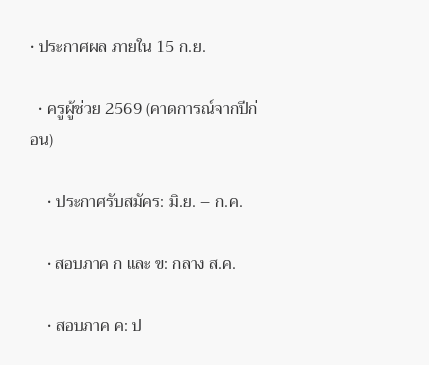• ประกาศผล ภายใน 15 ก.ย.

  • ครูผู้ช่วย 2569 (คาดการณ์จากปีก่อน)

    • ประกาศรับสมัคร: มิ.ย. – ก.ค.

    • สอบภาค ก และ ข: กลาง ส.ค.

    • สอบภาค ค: ป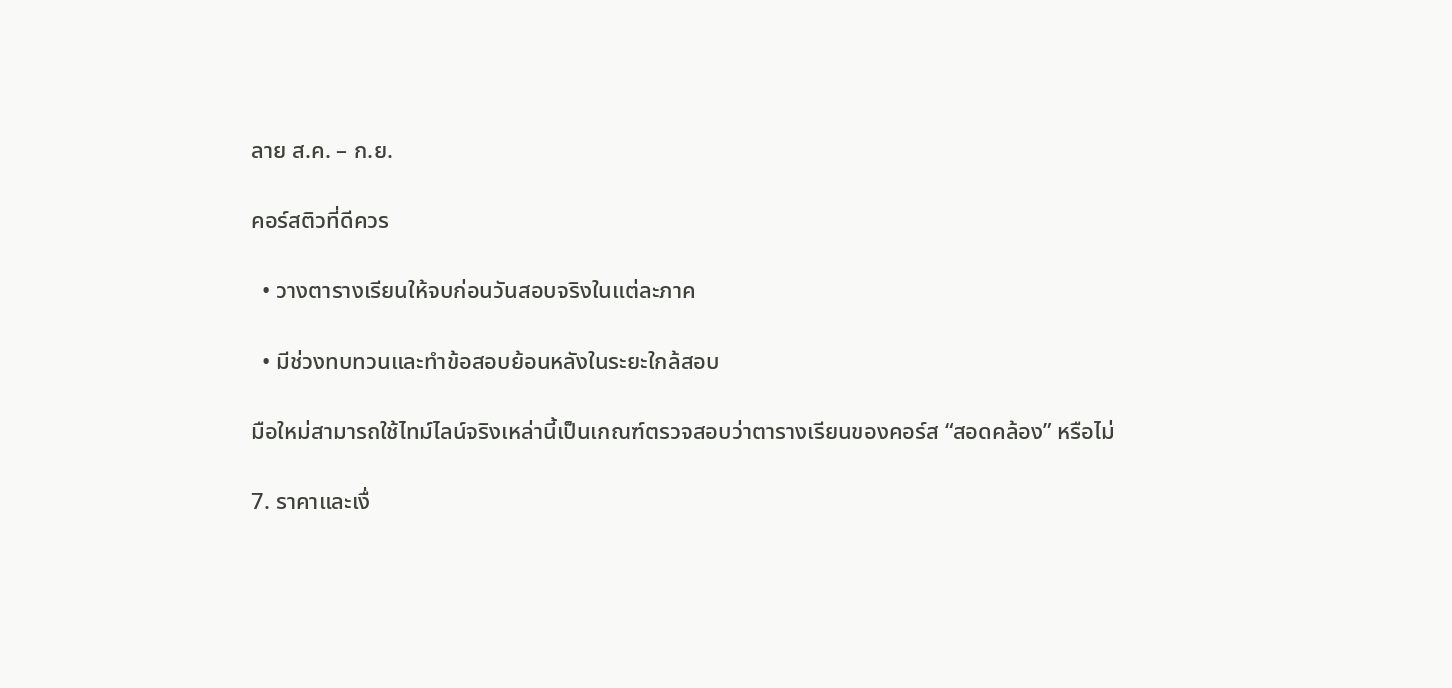ลาย ส.ค. – ก.ย.

คอร์สติวที่ดีควร

  • วางตารางเรียนให้จบก่อนวันสอบจริงในแต่ละภาค

  • มีช่วงทบทวนและทำข้อสอบย้อนหลังในระยะใกล้สอบ

มือใหม่สามารถใช้ไทม์ไลน์จริงเหล่านี้เป็นเกณฑ์ตรวจสอบว่าตารางเรียนของคอร์ส “สอดคล้อง” หรือไม่

7. ราคาและเงื่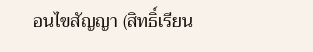อนไขสัญญา (สิทธิ์เรียน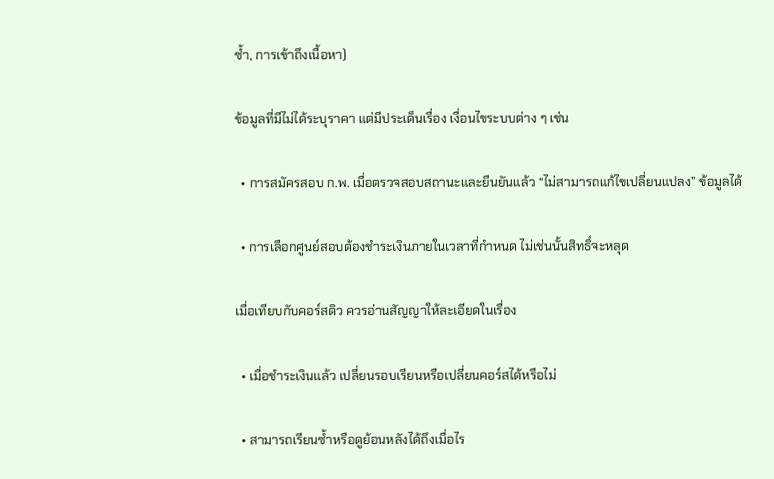ซ้ำ, การเข้าถึงเนื้อหา)

ข้อมูลที่มีไม่ได้ระบุราคา แต่มีประเด็นเรื่อง เงื่อนไขระบบต่าง ๆ เช่น

  • การสมัครสอบ ก.พ. เมื่อตรวจสอบสถานะและยืนยันแล้ว “ไม่สามารถแก้ไขเปลี่ยนแปลง” ข้อมูลได้

  • การเลือกศูนย์สอบต้องชำระเงินภายในเวลาที่กำหนด ไม่เช่นนั้นสิทธิ์จะหลุด

เมื่อเทียบกับคอร์สติว ควรอ่านสัญญาให้ละเอียดในเรื่อง

  • เมื่อชำระเงินแล้ว เปลี่ยนรอบเรียนหรือเปลี่ยนคอร์สได้หรือไม่

  • สามารถเรียนซ้ำหรือดูย้อนหลังได้ถึงเมื่อไร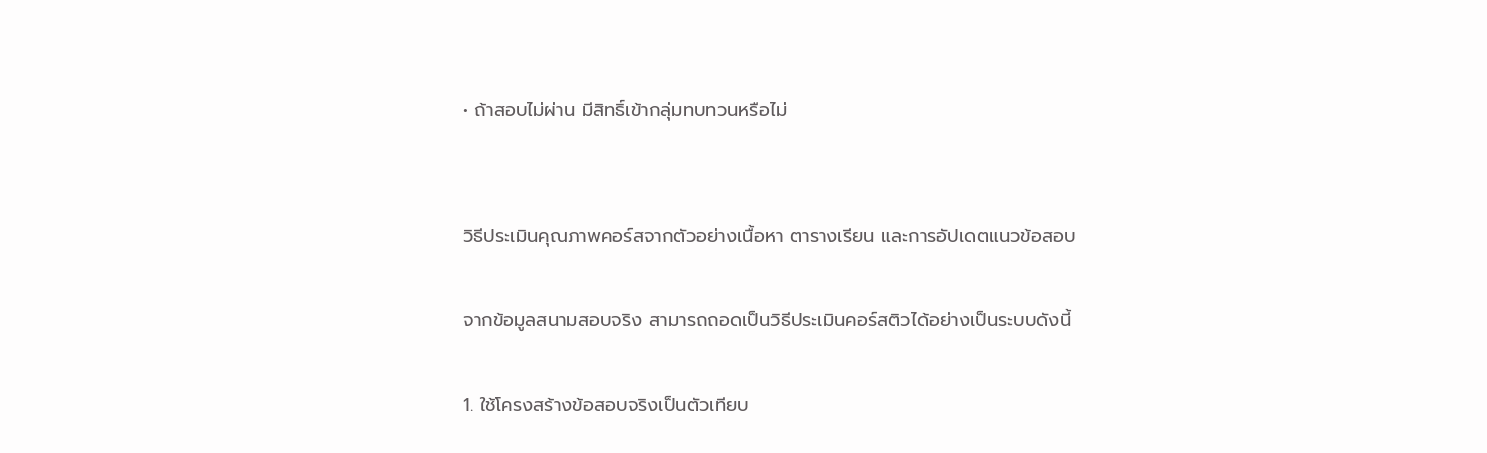• ถ้าสอบไม่ผ่าน มีสิทธิ์เข้ากลุ่มทบทวนหรือไม่


วิธีประเมินคุณภาพคอร์สจากตัวอย่างเนื้อหา ตารางเรียน และการอัปเดตแนวข้อสอบ

จากข้อมูลสนามสอบจริง สามารถถอดเป็นวิธีประเมินคอร์สติวได้อย่างเป็นระบบดังนี้

1. ใช้โครงสร้างข้อสอบจริงเป็นตัวเทียบ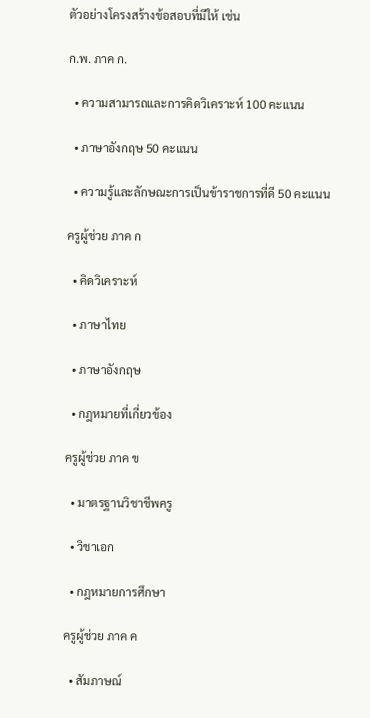ตัวอย่างโครงสร้างข้อสอบที่มีให้ เช่น

ก.พ. ภาค ก.

  • ความสามารถและการคิดวิเคราะห์ 100 คะแนน

  • ภาษาอังกฤษ 50 คะแนน

  • ความรู้และลักษณะการเป็นข้าราชการที่ดี 50 คะแนน

ครูผู้ช่วย ภาค ก

  • คิดวิเคราะห์

  • ภาษาไทย

  • ภาษาอังกฤษ

  • กฎหมายที่เกี่ยวข้อง

ครูผู้ช่วย ภาค ข

  • มาตรฐานวิชาชีพครู

  • วิชาเอก

  • กฎหมายการศึกษา

ครูผู้ช่วย ภาค ค

  • สัมภาษณ์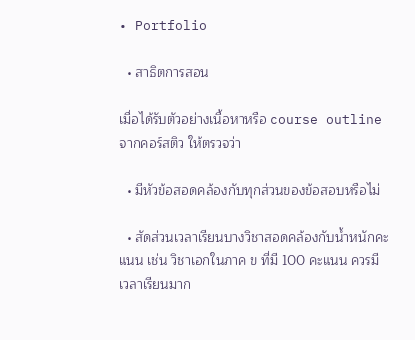• Portfolio

  • สาธิตการสอน

เมื่อได้รับตัวอย่างเนื้อหาหรือ course outline จากคอร์สติว ให้ตรวจว่า

  • มีหัวข้อสอดคล้องกับทุกส่วนของข้อสอบหรือไม่

  • สัดส่วนเวลาเรียนบางวิชาสอดคล้องกับน้ำหนักคะแนน เช่น วิชาเอกในภาค ข ที่มี 100 คะแนน ควรมีเวลาเรียนมาก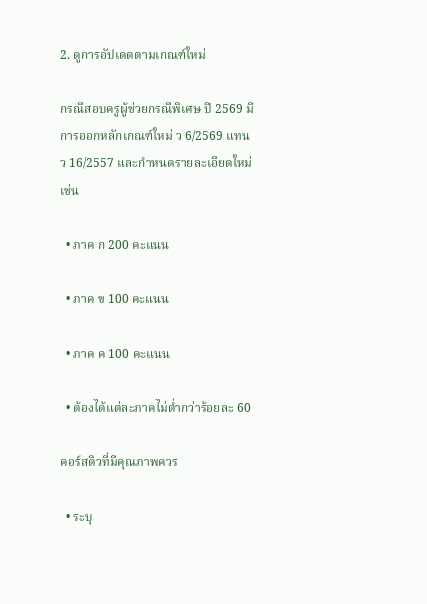2. ดูการอัปเดตตามเกณฑ์ใหม่

กรณีสอบครูผู้ช่วยกรณีพิเศษ ปี 2569 มีการออกหลักเกณฑ์ใหม่ ว 6/2569 แทน ว 16/2557 และกำหนดรายละเอียดใหม่ เช่น

  • ภาค ก 200 คะแนน

  • ภาค ข 100 คะแนน

  • ภาค ค 100 คะแนน

  • ต้องได้แต่ละภาคไม่ต่ำกว่าร้อยละ 60

คอร์สติวที่มีคุณภาพควร

  • ระบุ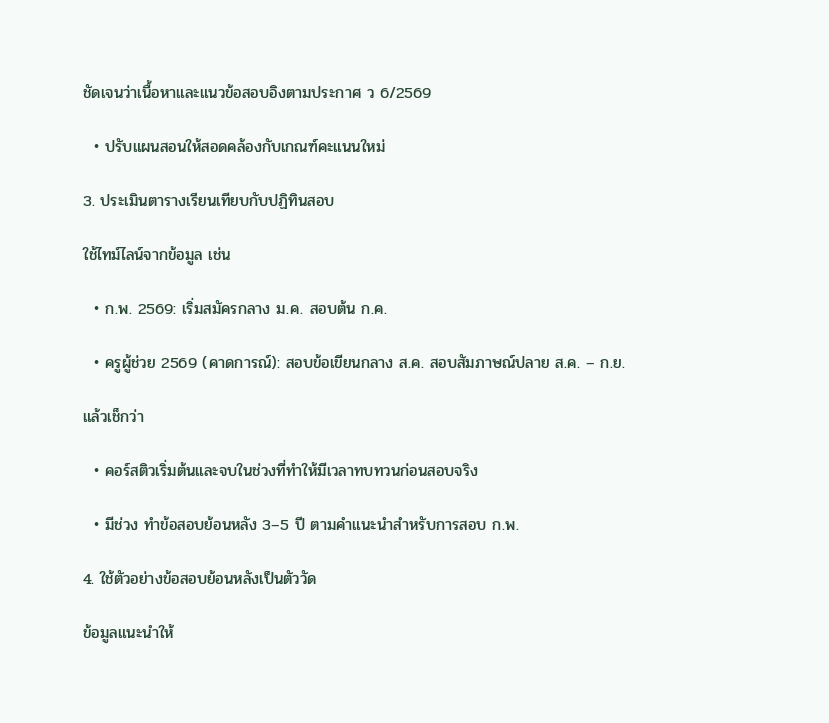ชัดเจนว่าเนื้อหาและแนวข้อสอบอิงตามประกาศ ว 6/2569

  • ปรับแผนสอนให้สอดคล้องกับเกณฑ์คะแนนใหม่

3. ประเมินตารางเรียนเทียบกับปฏิทินสอบ

ใช้ไทม์ไลน์จากข้อมูล เช่น

  • ก.พ. 2569: เริ่มสมัครกลาง ม.ค. สอบต้น ก.ค.

  • ครูผู้ช่วย 2569 (คาดการณ์): สอบข้อเขียนกลาง ส.ค. สอบสัมภาษณ์ปลาย ส.ค. – ก.ย.

แล้วเช็กว่า

  • คอร์สติวเริ่มต้นและจบในช่วงที่ทำให้มีเวลาทบทวนก่อนสอบจริง

  • มีช่วง ทำข้อสอบย้อนหลัง 3–5 ปี ตามคำแนะนำสำหรับการสอบ ก.พ.

4. ใช้ตัวอย่างข้อสอบย้อนหลังเป็นตัววัด

ข้อมูลแนะนำให้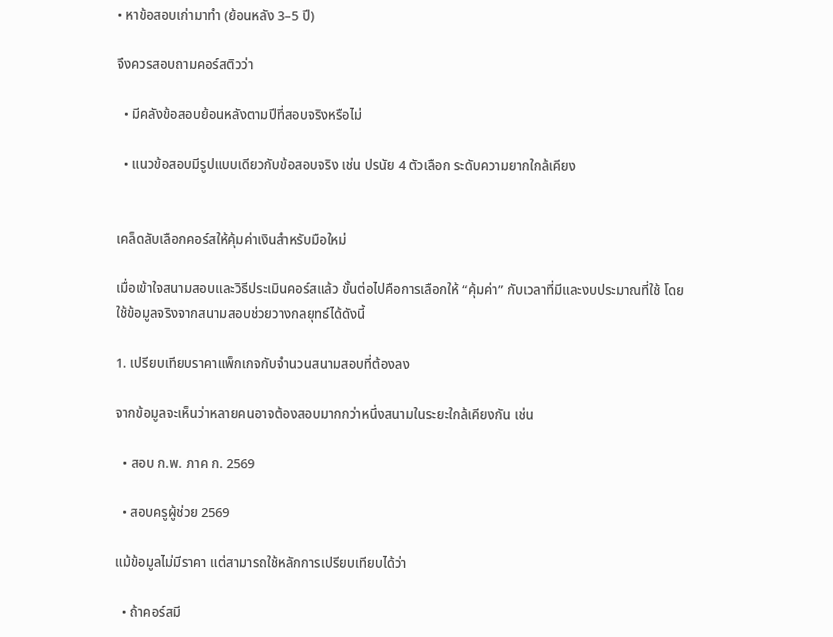• หาข้อสอบเก่ามาทำ (ย้อนหลัง 3–5 ปี)

จึงควรสอบถามคอร์สติวว่า

  • มีคลังข้อสอบย้อนหลังตามปีที่สอบจริงหรือไม่

  • แนวข้อสอบมีรูปแบบเดียวกับข้อสอบจริง เช่น ปรนัย 4 ตัวเลือก ระดับความยากใกล้เคียง


เคล็ดลับเลือกคอร์สให้คุ้มค่าเงินสำหรับมือใหม่

เมื่อเข้าใจสนามสอบและวิธีประเมินคอร์สแล้ว ขั้นต่อไปคือการเลือกให้ “คุ้มค่า” กับเวลาที่มีและงบประมาณที่ใช้ โดยใช้ข้อมูลจริงจากสนามสอบช่วยวางกลยุทธ์ได้ดังนี้

1. เปรียบเทียบราคาแพ็กเกจกับจำนวนสนามสอบที่ต้องลง

จากข้อมูลจะเห็นว่าหลายคนอาจต้องสอบมากกว่าหนึ่งสนามในระยะใกล้เคียงกัน เช่น

  • สอบ ก.พ. ภาค ก. 2569

  • สอบครูผู้ช่วย 2569

แม้ข้อมูลไม่มีราคา แต่สามารถใช้หลักการเปรียบเทียบได้ว่า

  • ถ้าคอร์สมี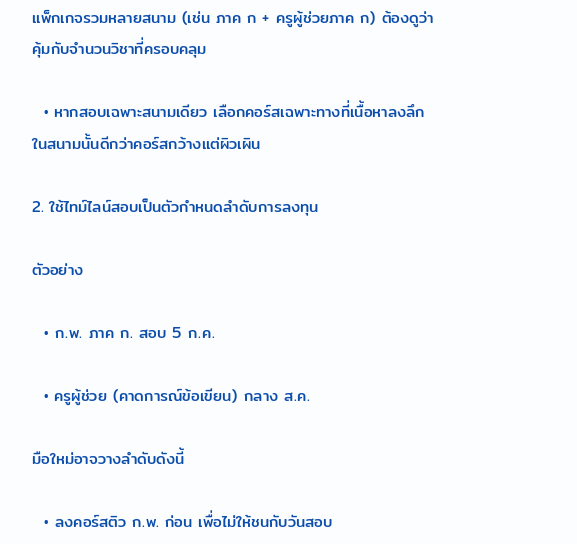แพ็กเกจรวมหลายสนาม (เช่น ภาค ก + ครูผู้ช่วยภาค ก) ต้องดูว่าคุ้มกับจำนวนวิชาที่ครอบคลุม

  • หากสอบเฉพาะสนามเดียว เลือกคอร์สเฉพาะทางที่เนื้อหาลงลึกในสนามนั้นดีกว่าคอร์สกว้างแต่ผิวเผิน

2. ใช้ไทม์ไลน์สอบเป็นตัวกำหนดลำดับการลงทุน

ตัวอย่าง

  • ก.พ. ภาค ก. สอบ 5 ก.ค.

  • ครูผู้ช่วย (คาดการณ์ข้อเขียน) กลาง ส.ค.

มือใหม่อาจวางลำดับดังนี้

  • ลงคอร์สติว ก.พ. ก่อน เพื่อไม่ให้ชนกับวันสอบ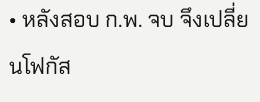• หลังสอบ ก.พ. จบ จึงเปลี่ยนโฟกัส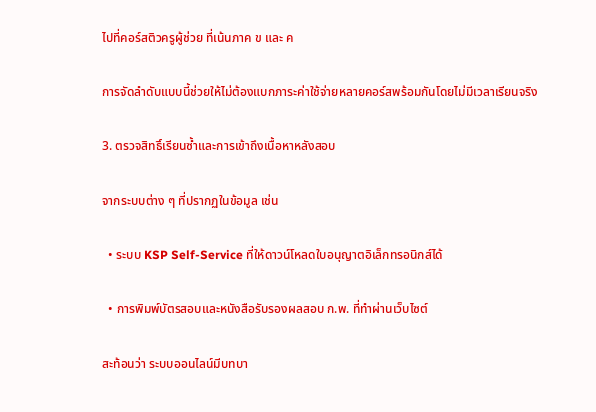ไปที่คอร์สติวครูผู้ช่วย ที่เน้นภาค ข และ ค

การจัดลำดับแบบนี้ช่วยให้ไม่ต้องแบกภาระค่าใช้จ่ายหลายคอร์สพร้อมกันโดยไม่มีเวลาเรียนจริง

3. ตรวจสิทธิ์เรียนซ้ำและการเข้าถึงเนื้อหาหลังสอบ

จากระบบต่าง ๆ ที่ปรากฏในข้อมูล เช่น

  • ระบบ KSP Self-Service ที่ให้ดาวน์โหลดใบอนุญาตอิเล็กทรอนิกส์ได้

  • การพิมพ์บัตรสอบและหนังสือรับรองผลสอบ ก.พ. ที่ทำผ่านเว็บไซต์

สะท้อนว่า ระบบออนไลน์มีบทบา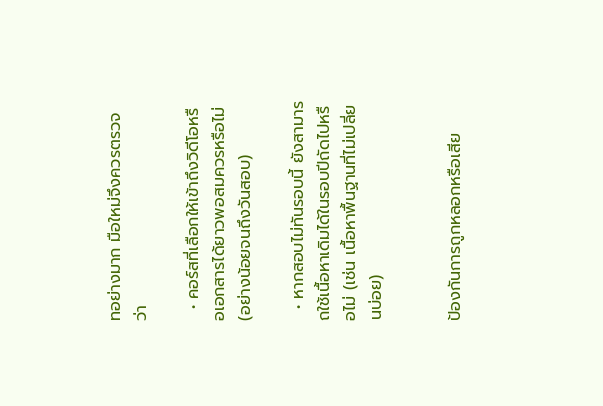ทอย่างมาก มือใหม่จึงควรตรวจว่า

  • คอร์สที่เลือกให้เข้าถึงวิดีโอหรือเอกสารได้ยาวพอสมควรหรือไม่ (อย่างน้อยจนถึงวันสอบ)

  • หากสอบไม่ทันรอบนี้ ยังสามารถใช้เนื้อหาเดิมได้ในรอบปีถัดไปหรือไม่ (เช่น เนื้อหาพื้นฐานที่ไม่เปลี่ยนบ่อย)


ป้องกันการถูกหลอกหรือเสีย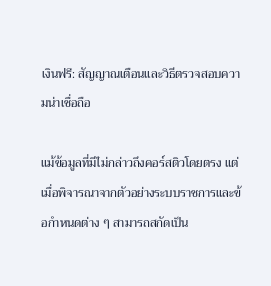เงินฟรี: สัญญาณเตือนและวิธีตรวจสอบความน่าเชื่อถือ

แม้ข้อมูลที่มีไม่กล่าวถึงคอร์สติวโดยตรง แต่เมื่อพิจารณาจากตัวอย่างระบบราชการและข้อกำหนดต่าง ๆ สามารถสกัดเป็น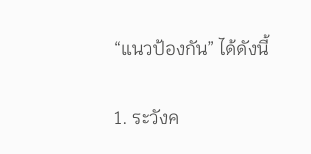“แนวป้องกัน” ได้ดังนี้

1. ระวังค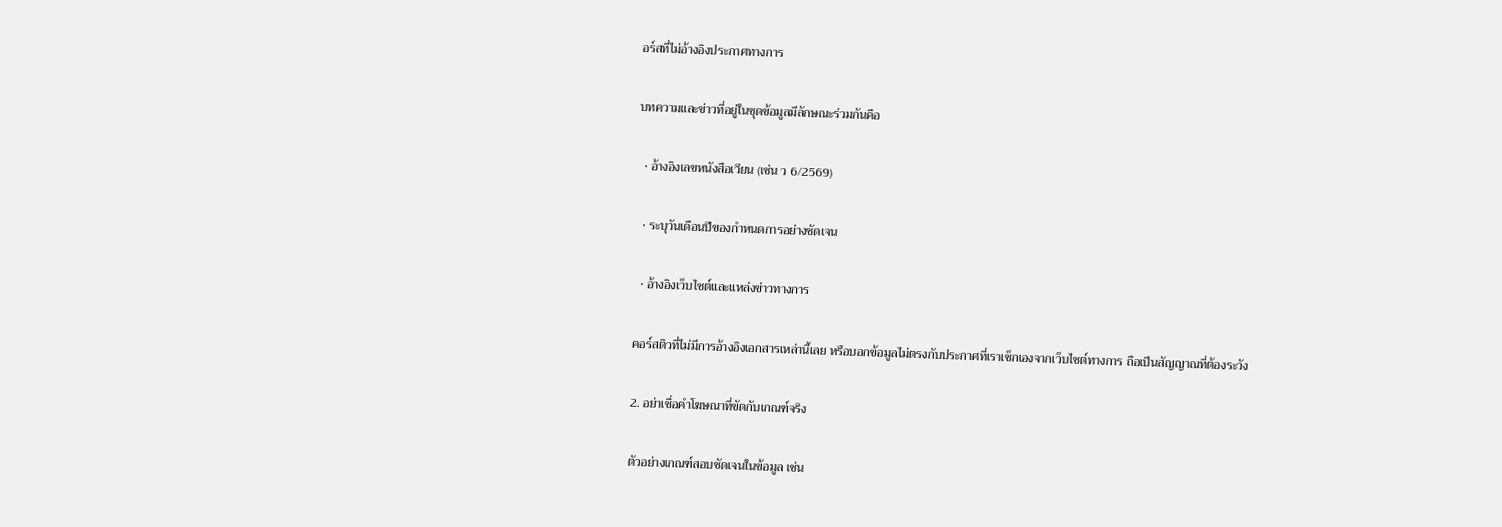อร์สที่ไม่อ้างอิงประกาศทางการ

บทความและข่าวที่อยู่ในชุดข้อมูลมีลักษณะร่วมกันคือ

  • อ้างอิงเลขหนังสือเวียน (เช่น ว 6/2569)

  • ระบุวันเดือนปีของกำหนดการอย่างชัดเจน

  • อ้างอิงเว็บไซต์และแหล่งข่าวทางการ

คอร์สติวที่ไม่มีการอ้างอิงเอกสารเหล่านี้เลย หรือบอกข้อมูลไม่ตรงกับประกาศที่เราเช็กเองจากเว็บไซต์ทางการ ถือเป็นสัญญาณที่ต้องระวัง

2. อย่าเชื่อคำโฆษณาที่ขัดกับเกณฑ์จริง

ตัวอย่างเกณฑ์สอบชัดเจนในข้อมูล เช่น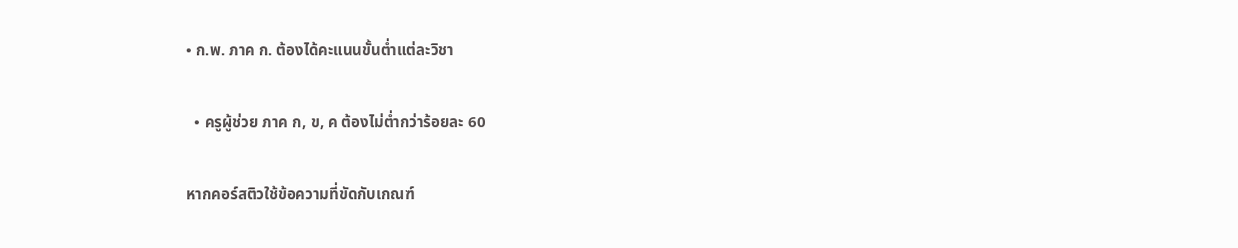• ก.พ. ภาค ก. ต้องได้คะแนนขั้นต่ำแต่ละวิชา

  • ครูผู้ช่วย ภาค ก, ข, ค ต้องไม่ต่ำกว่าร้อยละ 60

หากคอร์สติวใช้ข้อความที่ขัดกับเกณฑ์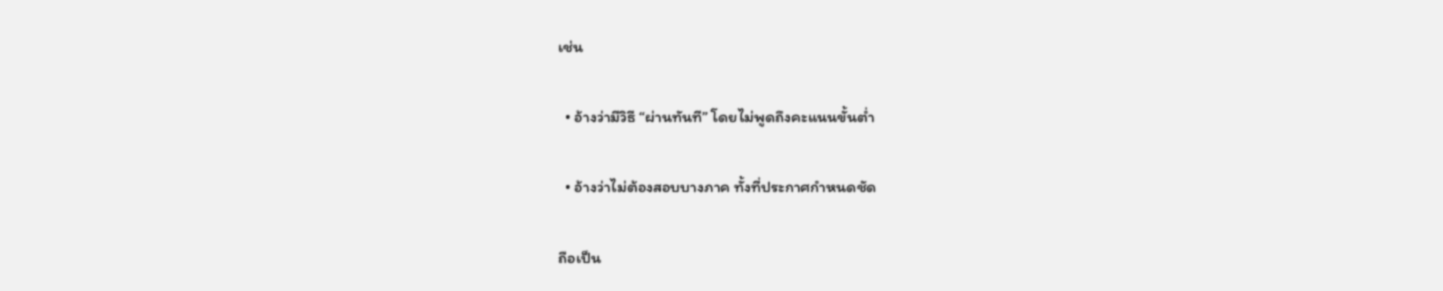เช่น

  • อ้างว่ามีวิธี “ผ่านทันที” โดยไม่พูดถึงคะแนนขั้นต่ำ

  • อ้างว่าไม่ต้องสอบบางภาค ทั้งที่ประกาศกำหนดชัด

ถือเป็น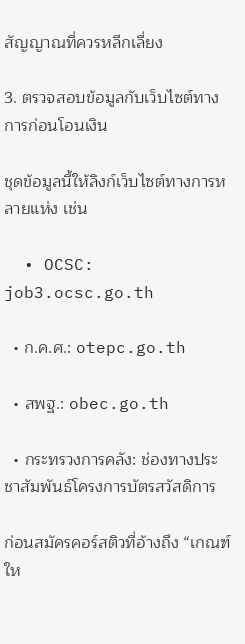สัญญาณที่ควรหลีกเลี่ยง

3. ตรวจสอบข้อมูลกับเว็บไซต์ทางการก่อนโอนเงิน

ชุดข้อมูลนี้ให้ลิงก์เว็บไซต์ทางการหลายแห่ง เช่น

  • OCSC: job3.ocsc.go.th

  • ก.ค.ศ.: otepc.go.th

  • สพฐ.: obec.go.th

  • กระทรวงการคลัง: ช่องทางประชาสัมพันธ์โครงการบัตรสวัสดิการ

ก่อนสมัครคอร์สติวที่อ้างถึง “เกณฑ์ให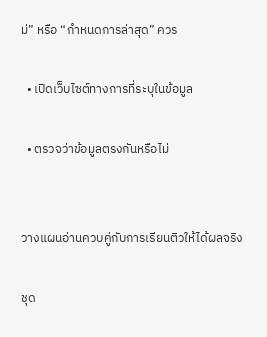ม่” หรือ “กำหนดการล่าสุด” ควร

  • เปิดเว็บไซต์ทางการที่ระบุในข้อมูล

  • ตรวจว่าข้อมูลตรงกันหรือไม่


วางแผนอ่านควบคู่กับการเรียนติวให้ได้ผลจริง

ชุด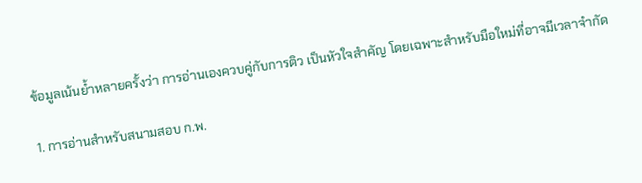ข้อมูลเน้นย้ำหลายครั้งว่า การอ่านเองควบคู่กับการติว เป็นหัวใจสำคัญ โดยเฉพาะสำหรับมือใหม่ที่อาจมีเวลาจำกัด

1. การอ่านสำหรับสนามสอบ ก.พ.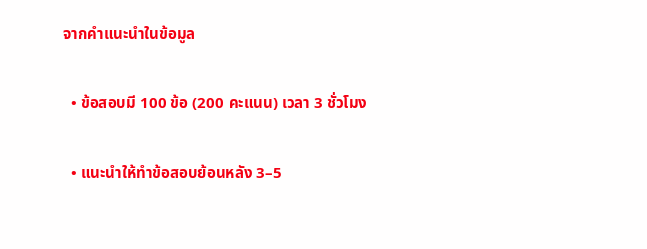จากคำแนะนำในข้อมูล

  • ข้อสอบมี 100 ข้อ (200 คะแนน) เวลา 3 ชั่วโมง

  • แนะนำให้ทำข้อสอบย้อนหลัง 3–5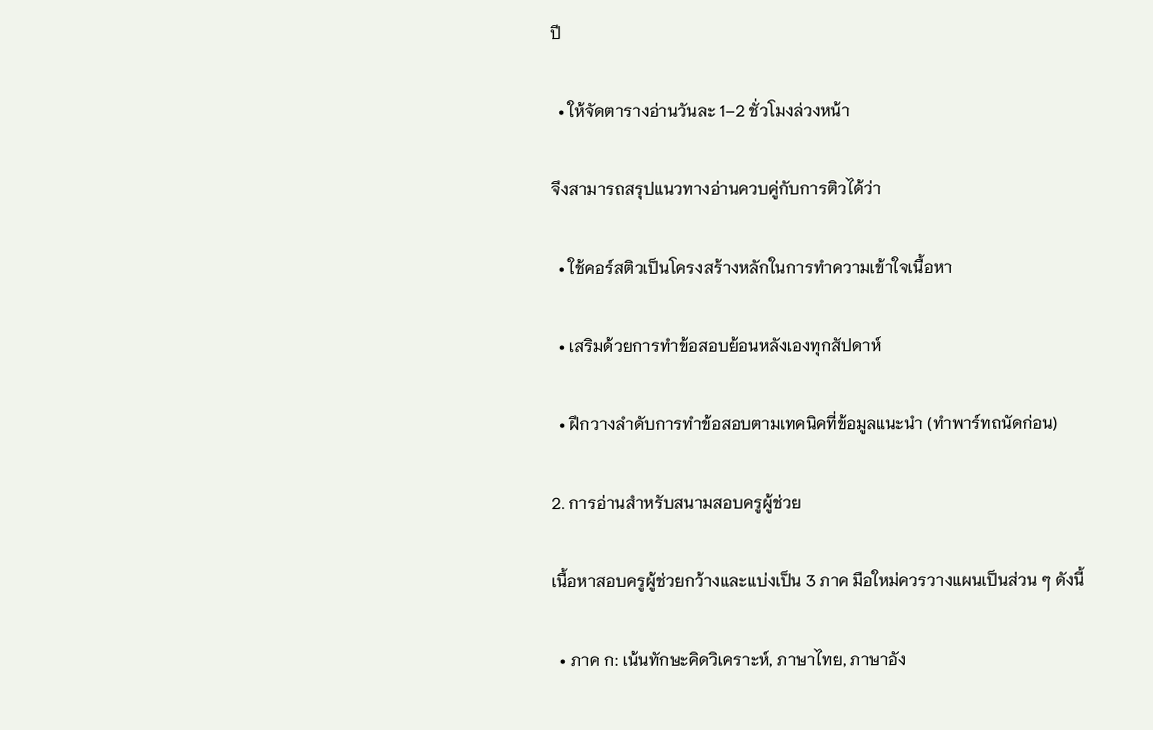ปี

  • ให้จัดตารางอ่านวันละ 1–2 ชั่วโมงล่วงหน้า

จึงสามารถสรุปแนวทางอ่านควบคู่กับการติวได้ว่า

  • ใช้คอร์สติวเป็นโครงสร้างหลักในการทำความเข้าใจเนื้อหา

  • เสริมด้วยการทำข้อสอบย้อนหลังเองทุกสัปดาห์

  • ฝึกวางลำดับการทำข้อสอบตามเทคนิคที่ข้อมูลแนะนำ (ทำพาร์ทถนัดก่อน)

2. การอ่านสำหรับสนามสอบครูผู้ช่วย

เนื้อหาสอบครูผู้ช่วยกว้างและแบ่งเป็น 3 ภาค มือใหม่ควรวางแผนเป็นส่วน ๆ ดังนี้

  • ภาค ก: เน้นทักษะคิดวิเคราะห์, ภาษาไทย, ภาษาอัง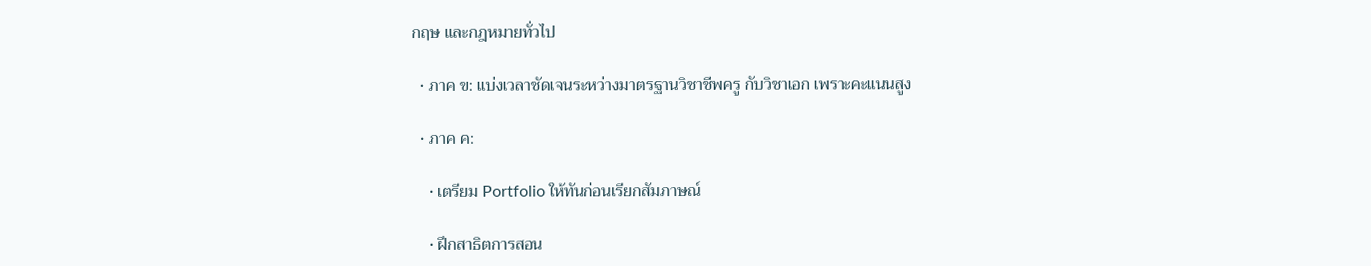กฤษ และกฎหมายทั่วไป

  • ภาค ข: แบ่งเวลาชัดเจนระหว่างมาตรฐานวิชาชีพครู กับวิชาเอก เพราะคะแนนสูง

  • ภาค ค:

    • เตรียม Portfolio ให้ทันก่อนเรียกสัมภาษณ์

    • ฝึกสาธิตการสอน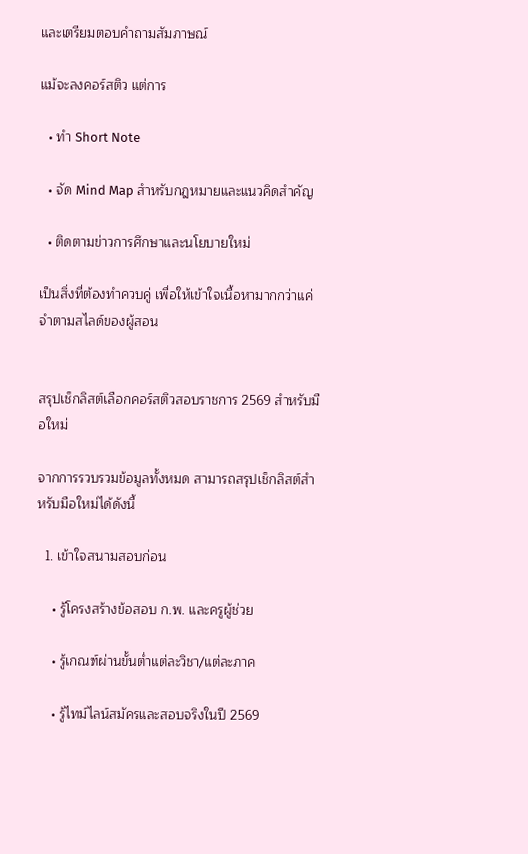และเตรียมตอบคำถามสัมภาษณ์

แม้จะลงคอร์สติว แต่การ

  • ทำ Short Note

  • จัด Mind Map สำหรับกฎหมายและแนวคิดสำคัญ

  • ติดตามข่าวการศึกษาและนโยบายใหม่

เป็นสิ่งที่ต้องทำควบคู่ เพื่อให้เข้าใจเนื้อหามากกว่าแค่จำตามสไลด์ของผู้สอน


สรุปเช็กลิสต์เลือกคอร์สติวสอบราชการ 2569 สำหรับมือใหม่

จากการรวบรวมข้อมูลทั้งหมด สามารถสรุปเช็กลิสต์สำหรับมือใหม่ได้ดังนี้

  1. เข้าใจสนามสอบก่อน

    • รู้โครงสร้างข้อสอบ ก.พ. และครูผู้ช่วย

    • รู้เกณฑ์ผ่านขั้นต่ำแต่ละวิชา/แต่ละภาค

    • รู้ไทม์ไลน์สมัครและสอบจริงในปี 2569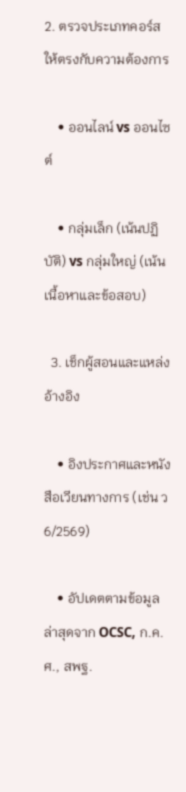2. ตรวจประเภทคอร์สให้ตรงกับความต้องการ

    • ออนไลน์ vs ออนไซต์

    • กลุ่มเล็ก (เน้นปฏิบัติ) vs กลุ่มใหญ่ (เน้นเนื้อหาและข้อสอบ)

  3. เช็กผู้สอนและแหล่งอ้างอิง

    • อิงประกาศและหนังสือเวียนทางการ (เช่น ว 6/2569)

    • อัปเดตตามข้อมูลล่าสุดจาก OCSC, ก.ค.ศ., สพฐ.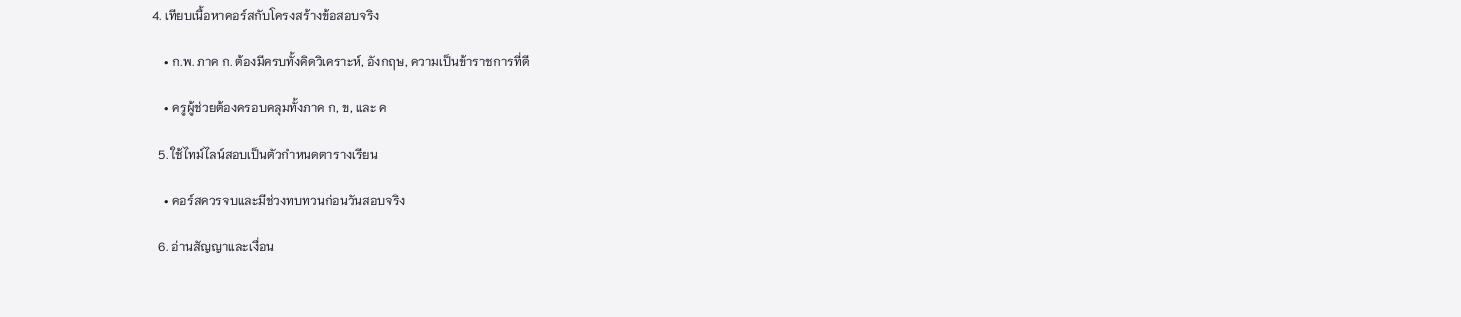4. เทียบเนื้อหาคอร์สกับโครงสร้างข้อสอบจริง

    • ก.พ. ภาค ก. ต้องมีครบทั้งคิดวิเคราะห์, อังกฤษ, ความเป็นข้าราชการที่ดี

    • ครูผู้ช่วยต้องครอบคลุมทั้งภาค ก, ข, และ ค

  5. ใช้ไทม์ไลน์สอบเป็นตัวกำหนดตารางเรียน

    • คอร์สควรจบและมีช่วงทบทวนก่อนวันสอบจริง

  6. อ่านสัญญาและเงื่อน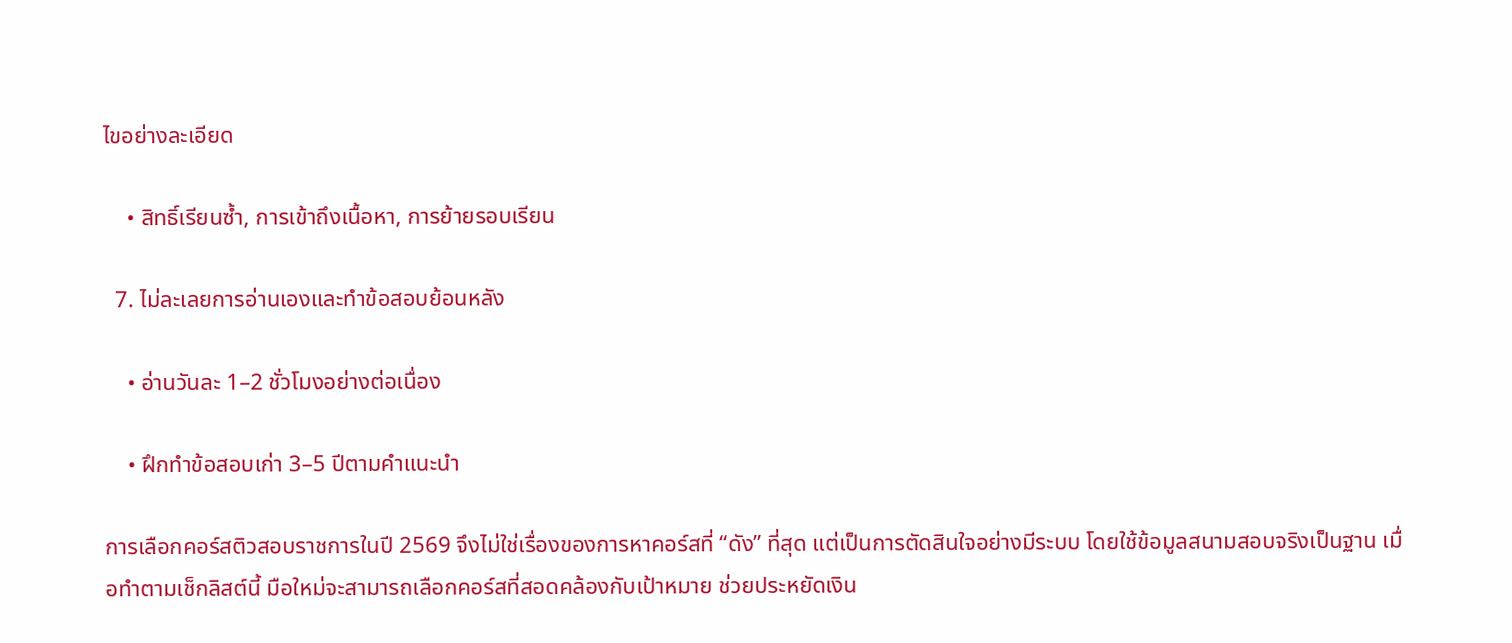ไขอย่างละเอียด

    • สิทธิ์เรียนซ้ำ, การเข้าถึงเนื้อหา, การย้ายรอบเรียน

  7. ไม่ละเลยการอ่านเองและทำข้อสอบย้อนหลัง

    • อ่านวันละ 1–2 ชั่วโมงอย่างต่อเนื่อง

    • ฝึกทำข้อสอบเก่า 3–5 ปีตามคำแนะนำ

การเลือกคอร์สติวสอบราชการในปี 2569 จึงไม่ใช่เรื่องของการหาคอร์สที่ “ดัง” ที่สุด แต่เป็นการตัดสินใจอย่างมีระบบ โดยใช้ข้อมูลสนามสอบจริงเป็นฐาน เมื่อทำตามเช็กลิสต์นี้ มือใหม่จะสามารถเลือกคอร์สที่สอดคล้องกับเป้าหมาย ช่วยประหยัดเงิน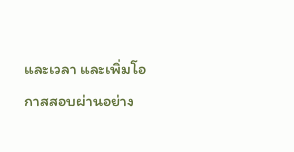และเวลา และเพิ่มโอกาสสอบผ่านอย่าง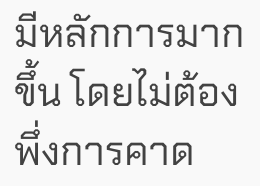มีหลักการมากขึ้น โดยไม่ต้องพึ่งการคาด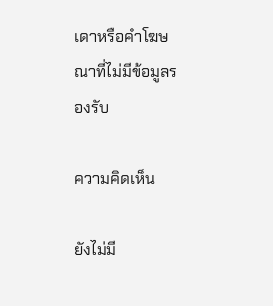เดาหรือคำโฆษณาที่ไม่มีข้อมูลรองรับ

ความคิดเห็น

ยังไม่มี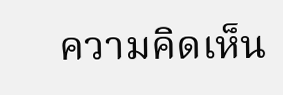ความคิดเห็น